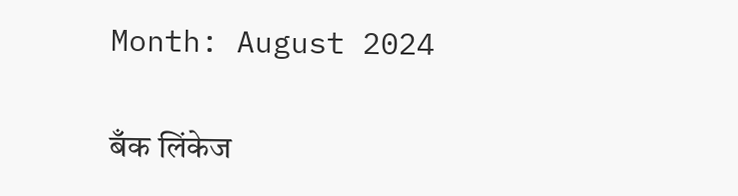Month: August 2024

बँक लिंकेज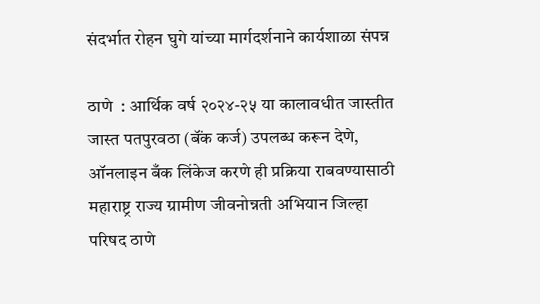संदर्भात रोहन घुगे यांच्या मार्गदर्शनाने कार्यशाळा संपन्न

ठाणे  : आर्थिक वर्ष २०२४-२५ या कालावधीत जास्तीत जास्त पतपुरवठा (बॅंक कर्ज) उपलब्ध करून देणे, ऑनलाइन बँक लिंकेज करणे ही प्रक्रिया राबवण्यासाठी महाराष्ट्र राज्य ग्रामीण जीवनोन्नती अभियान जिल्हा परिषद ठाणे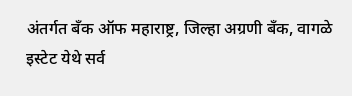अंतर्गत बँक ऑफ महाराष्ट्र, जिल्हा अग्रणी बँक, वागळे इस्टेट येथे सर्व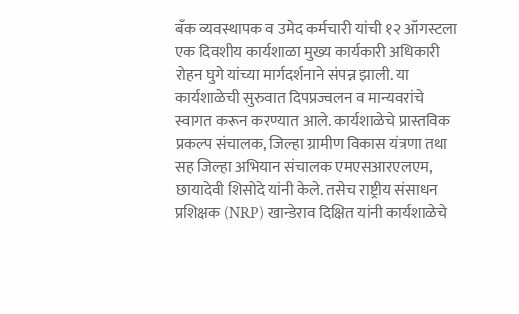बँक व्यवस्थापक व उमेद कर्मचारी यांची १२ ऑगस्टला एक दिवशीय कार्यशाळा मुख्य कार्यकारी अधिकारी रोहन घुगे यांच्या मार्गदर्शनाने संपन्न झाली. या कार्यशाळेची सुरुवात दिपप्रज्वलन व मान्यवरांचे स्वागत करून करण्यात आले. कार्यशाळेचे प्रास्तविक प्रकल्प संचालक, जिल्हा ग्रामीण विकास यंत्रणा तथा सह जिल्हा अभियान संचालक एमएसआरएलएम,  छायादेवी शिसोदे यांनी केले. तसेच राष्ट्रीय संसाधन प्रशिक्षक (NRP) खान्डेराव दिक्षित यांनी कार्यशाळेचे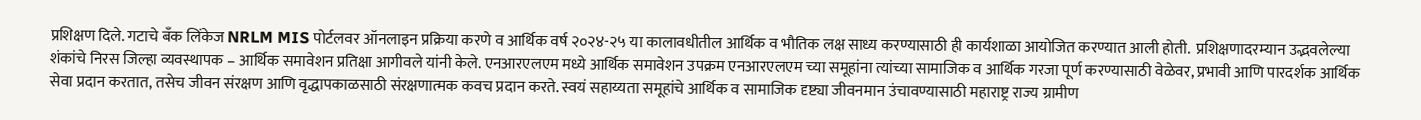प्रशिक्षण दिले. गटाचे बँक लिंकेज NRLM MIS पोर्टलवर ऑनलाइन प्रक्रिया करणे व आर्थिक वर्ष २०२४-२५ या कालावधीतील आर्थिक व भौतिक लक्ष साध्य करण्यासाठी ही कार्यशाळा आयोजित करण्यात आली होती.  प्रशिक्षणादरम्यान उद्भवलेल्या शंकांचे निरस जिल्हा व्यवस्थापक – आर्थिक समावेशन प्रतिक्षा आगीवले यांनी केले. एनआरएलएम मध्ये आर्थिक समावेशन उपक्रम एनआरएलएम च्या समूहांना त्यांच्या सामाजिक व आर्थिक गरजा पूर्ण करण्यासाठी वेळेवर, प्रभावी आणि पारदर्शक आर्थिक सेवा प्रदान करतात, तसेच जीवन संरक्षण आणि वृद्धापकाळसाठी संरक्षणात्मक कवच प्रदान करते. स्वयं सहाय्यता समूहांचे आर्थिक व सामाजिक दृष्ट्या जीवनमान उंचावण्यासाठी महाराष्ट्र राज्य ग्रामीण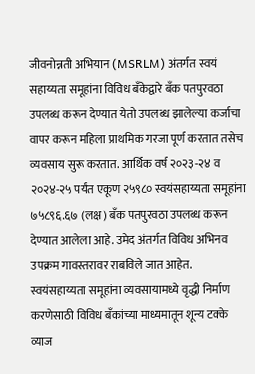जीवनोन्नती अभियान (MSRLM) अंतर्गत स्वयं सहाय्यता समूहांना विविध बँकेद्वारे बँक पतपुरवठा उपलब्ध करून देण्यात येतो उपलब्ध झालेल्या कर्जाचा वापर करून महिला प्राथमिक गरजा पूर्ण करतात तसेच व्यवसाय सुरू करतात. आर्थिक वर्ष २०२३-२४ व २०२४-२५ पर्यंत एकूण २५९८० स्वयंसहाय्यता समूहांना ७५८९६.६७ (लक्ष) बँक पतपुरवठा उपलब्ध करून देण्यात आलेला आहे. उमेद अंतर्गत विविध अभिनव उपक्रम गावस्तरावर राबविले जात आहेत. स्वयंसहाय्यता समूहांना व्यवसायामध्ये वृद्धी निर्माण करणेसाठी विविध बँकांच्या माध्यमातून शून्य टक्के व्याज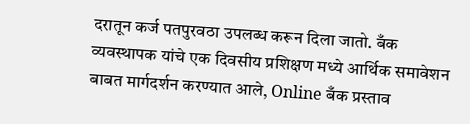दरातून कर्ज पतपुरवठा उपलब्ध करून दिला जातो. बँक व्यवस्थापक यांचे एक दिवसीय प्रशिक्षण मध्ये आर्थिक समावेशन बाबत मार्गदर्शन करण्यात आले, Online बँक प्रस्ताव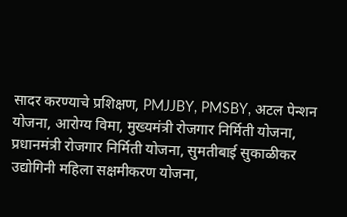सादर करण्याचे प्रशिक्षण, PMJJBY, PMSBY, अटल पेन्शन योजना, आरोग्य विमा, मुख्यमंत्री रोजगार निर्मिती योजना, प्रधानमंत्री रोजगार निर्मिती योजना, सुमतीबाई सुकाळीकर उद्योगिनी महिला सक्षमीकरण योजना,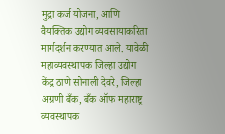मुद्रा कर्ज योजना, आणि वैयक्तिक उद्योग व्यवसायाकरिता मार्गदर्शन करण्यात आले. यावेळी महाव्यवस्थापक जिल्हा उद्योग केंद्र ठाणे सोनाली देवरे, जिल्हा अग्रणी बँक, बँक ऑफ महाराष्ट्र व्यवस्थापक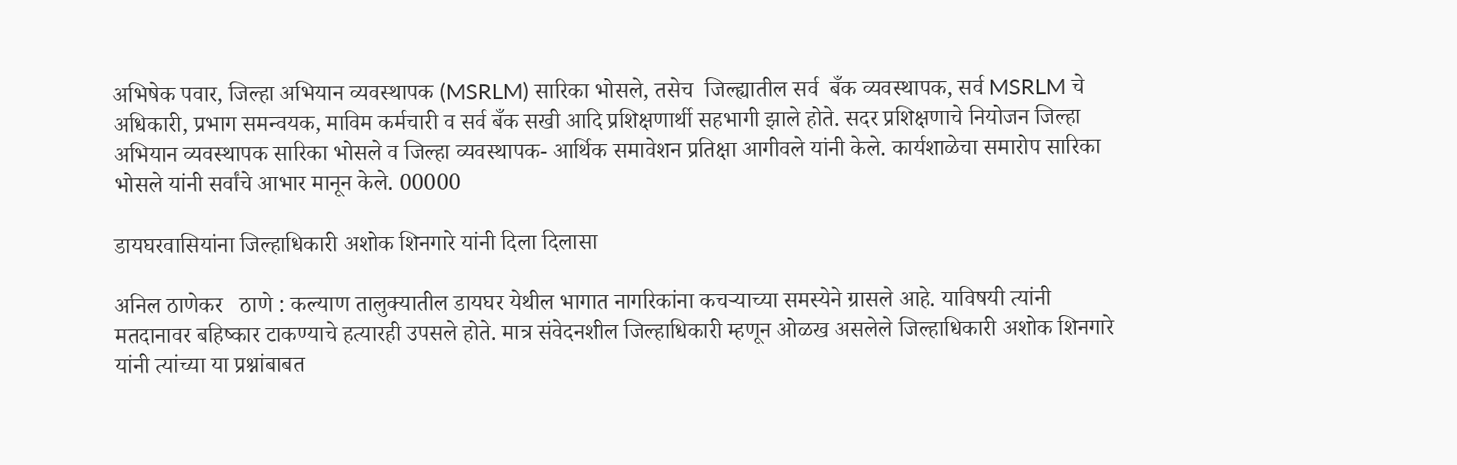अभिषेक पवार, जिल्हा अभियान व्यवस्थापक (MSRLM) सारिका भोसले, तसेच  जिल्ह्यातील सर्व  बँक व्यवस्थापक, सर्व MSRLM चे अधिकारी, प्रभाग समन्वयक, माविम कर्मचारी व सर्व बँक सखी आदि प्रशिक्षणार्थी सहभागी झाले होते. सदर प्रशिक्षणाचे नियोजन जिल्हा अभियान व्यवस्थापक सारिका भोसले व जिल्हा व्यवस्थापक- आर्थिक समावेशन प्रतिक्षा आगीवले यांनी केले. कार्यशाळेचा समारोप सारिका भोसले यांनी सर्वांचे आभार मानून केले. 00000

डायघरवासियांना जिल्हाधिकारी अशोक शिनगारे यांनी दिला दिलासा

अनिल ठाणेकर   ठाणे : कल्याण तालुक्यातील डायघर येथील भागात नागरिकांना कचऱ्याच्या समस्येने ग्रासले आहे. याविषयी त्यांनी मतदानावर बहिष्कार टाकण्याचे हत्यारही उपसले होते. मात्र संवेदनशील जिल्हाधिकारी म्हणून ओळख असलेले जिल्हाधिकारी अशोक शिनगारे यांनी त्यांच्या या प्रश्नांबाबत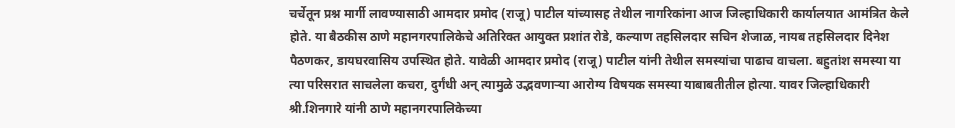चर्चेतून प्रश्न मार्गी लावण्यासाठी आमदार प्रमोद (राजू) पाटील यांच्यासह तेथील नागरिकांना आज जिल्हाधिकारी कार्यालयात आमंत्रित केले होते. या बैठकीस ठाणे महानगरपालिकेचे अतिरिक्त आयुक्त प्रशांत रोडे, कल्याण तहसिलदार सचिन शेजाळ, नायब तहसिलदार दिनेश पैठणकर, डायघरवासिय उपस्थित होते. यावेळी आमदार प्रमोद (राजू) पाटील यांनी तेथील समस्यांचा पाढाच वाचला. बहुतांश समस्या या त्या परिसरात साचलेला कचरा, दुर्गंधी अन् त्यामुळे उद्भवणाऱ्या आरोग्य विषयक समस्या याबाबतीतील होत्या. यावर जिल्हाधिकारी श्री.शिनगारे यांनी ठाणे महानगरपालिकेच्या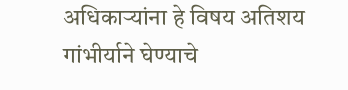अधिकाऱ्यांना हे विषय अतिशय गांभीर्याने घेण्याचे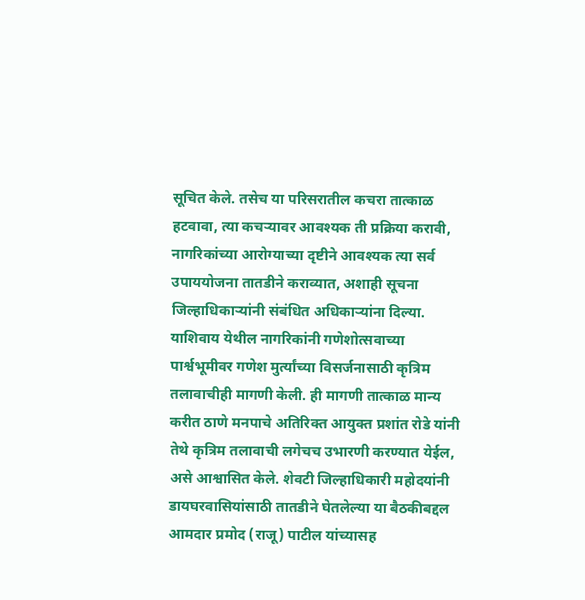सूचित केले. तसेच या परिसरातील कचरा तात्काळ हटवावा, त्या कचऱ्यावर आवश्यक ती प्रक्रिया करावी, नागरिकांच्या आरोग्याच्या दृष्टीने आवश्यक त्या सर्व उपाययोजना तातडीने कराव्यात, अशाही सूचना जिल्हाधिकाऱ्यांनी संबंधित अधिकाऱ्यांना दिल्या. याशिवाय येथील नागरिकांनी गणेशोत्सवाच्या पार्श्वभूमीवर गणेश मुर्त्यांच्या विसर्जनासाठी कृत्रिम तलावाचीही मागणी केली. ही मागणी तात्काळ मान्य करीत ठाणे मनपाचे अतिरिक्त आयुक्त प्रशांत रोडे यांनी तेथे कृत्रिम तलावाची लगेचच उभारणी करण्यात येईल, असे आश्वासित केले. शेवटी जिल्हाधिकारी महोदयांनी डायघरवासियांसाठी तातडीने घेतलेल्या या बैठकीबद्दल आमदार प्रमोद (राजू) पाटील यांच्यासह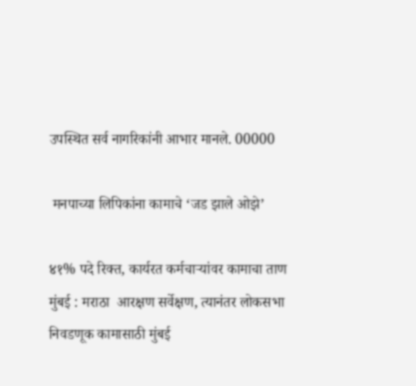उपस्थित सर्व नागरिकांनी आभार मानले. 00000

 मनपाच्या लिपिकांना कामाचे ‘जड झाले ओझे’

४१% पदे रिक्त, कार्यरत कर्मचाऱ्यांवर कामाचा ताण     मुंबई : मराठा  आरक्षण सर्वेक्षण, त्यानंतर लोकसभा निवडणूक कामासाठी मुंबई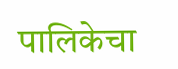पालिकेचा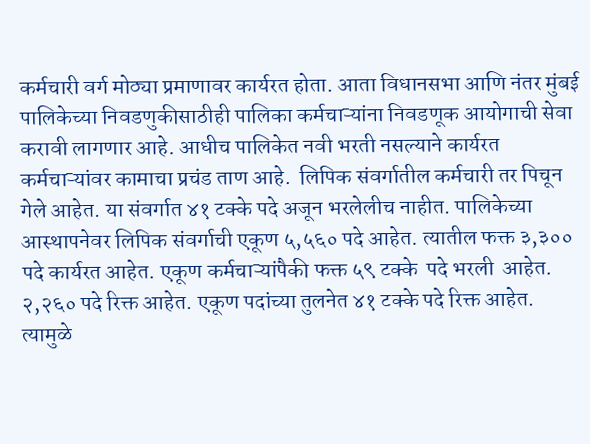कर्मचारी वर्ग मोठ्या प्रमाणावर कार्यरत होता. आता विधानसभा आणि नंतर मुंबई पालिकेच्या निवडणुकीसाठीही पालिका कर्मचाऱ्यांना निवडणूक आयोगाची सेवा करावी लागणार आहे. आधीच पालिकेत नवी भरती नसल्याने कार्यरत कर्मचाऱ्यांवर कामाचा प्रचंड ताण आहे.  लिपिक संवर्गातील कर्मचारी तर पिचून गेले आहेत. या संवर्गात ४१ टक्के पदे अजून भरलेलीच नाहीत. पालिकेच्या आस्थापनेवर लिपिक संवर्गाची एकूण ५,५६० पदे आहेत. त्यातील फक्त ३,३०० पदे कार्यरत आहेत. एकूण कर्मचाऱ्यांपैकी फक्त ५९ टक्के  पदे भरली  आहेत. २,२६० पदे रिक्त आहेत. एकूण पदांच्या तुलनेत ४१ टक्के पदे रिक्त आहेत. त्यामुळे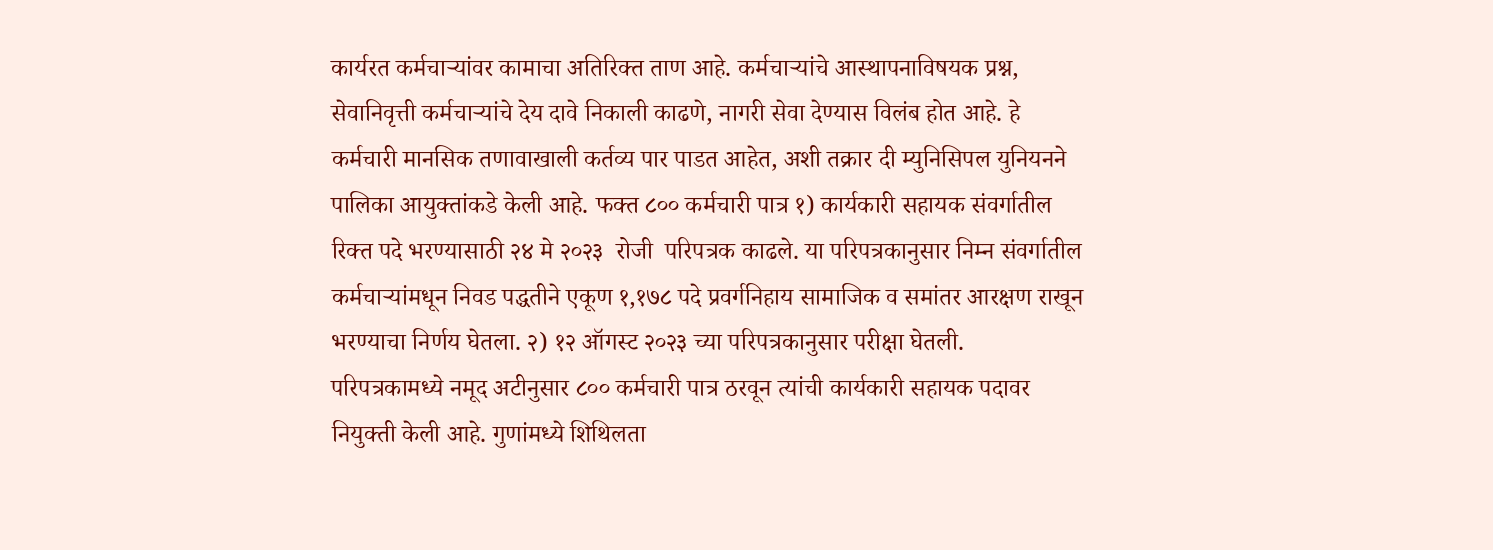कार्यरत कर्मचाऱ्यांवर कामाचा अतिरिक्त ताण आहे. कर्मचाऱ्यांचे आस्थापनाविषयक प्रश्न, सेवानिवृत्ती कर्मचाऱ्यांचे देय दावे निकाली काढणे, नागरी सेवा देण्यास विलंब होत आहे. हे कर्मचारी मानसिक तणावाखाली कर्तव्य पार पाडत आहेत, अशी तक्रार दी म्युनिसिपल युनियनने पालिका आयुक्तांकडे केली आहे. फक्त ८०० कर्मचारी पात्र १) कार्यकारी सहायक संवर्गातील रिक्त पदे भरण्यासाठी २४ मे २०२३  रोजी  परिपत्रक काढले. या परिपत्रकानुसार निम्न संवर्गातील कर्मचाऱ्यांमधून निवड पद्धतीने एकूण १,१७८ पदे प्रवर्गनिहाय सामाजिक व समांतर आरक्षण राखून भरण्याचा निर्णय घेतला. २) १२ ऑगस्ट २०२३ च्या परिपत्रकानुसार परीक्षा घेतली.  परिपत्रकामध्ये नमूद अटीनुसार ८०० कर्मचारी पात्र ठरवून त्यांची कार्यकारी सहायक पदावर नियुक्ती केली आहे. गुणांमध्ये शिथिलता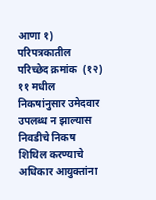आणा १) परिपत्रकातील परिच्छेद क्रमांक  (१२) ११ मधील निकषांनुसार उमेदवार उपलब्ध न झाल्यास निवडीचे निकष शिथिल करण्याचे अधिकार आयुक्तांना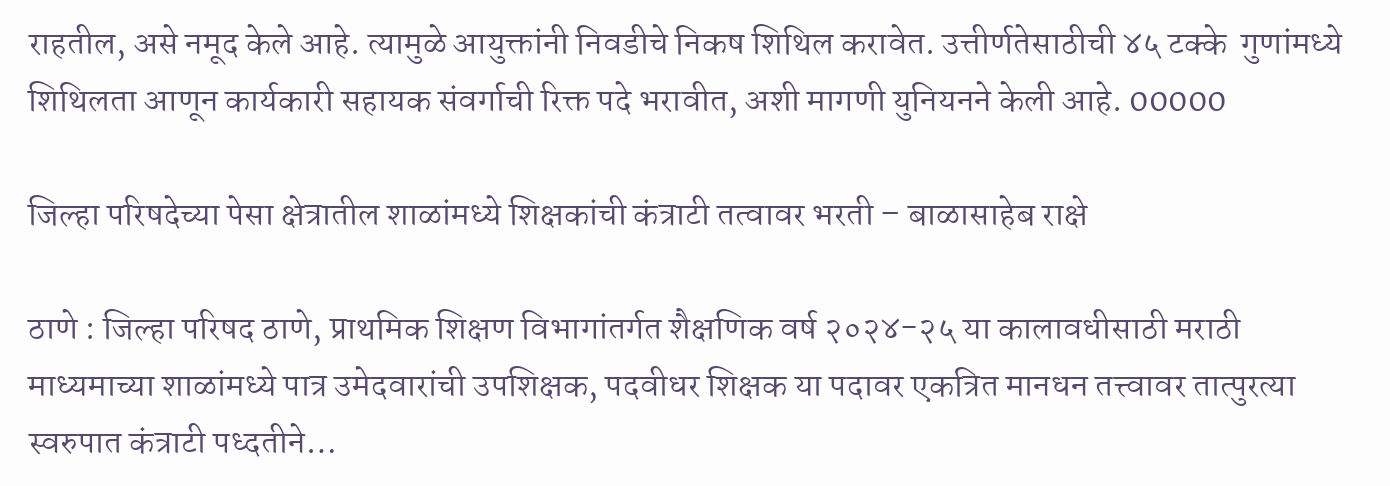राहतील, असे नमूद केले आहे. त्यामुळे आयुक्तांनी निवडीचे निकष शिथिल करावेत. उत्तीर्णतेसाठीची ४५ टक्के  गुणांमध्ये शिथिलता आणून कार्यकारी सहायक संवर्गाची रिक्त पदे भरावीत, अशी मागणी युनियनने केली आहे. 00000

जिल्हा परिषदेच्या पेसा क्षेत्रातील शाळांमध्ये शिक्षकांची कंत्राटी तत्वावर भरती – बाळासाहेब राक्षे

ठाणे : जिल्हा परिषद ठाणे, प्राथमिक शिक्षण विभागांतर्गत शैक्षणिक वर्ष २०२४-२५ या कालावधीसाठी मराठी माध्यमाच्या शाळांमध्ये पात्र उमेदवारांची उपशिक्षक, पदवीधर शिक्षक या पदावर एकत्रित मानधन तत्त्वावर तात्पुरत्या स्वरुपात कंत्राटी पध्दतीने…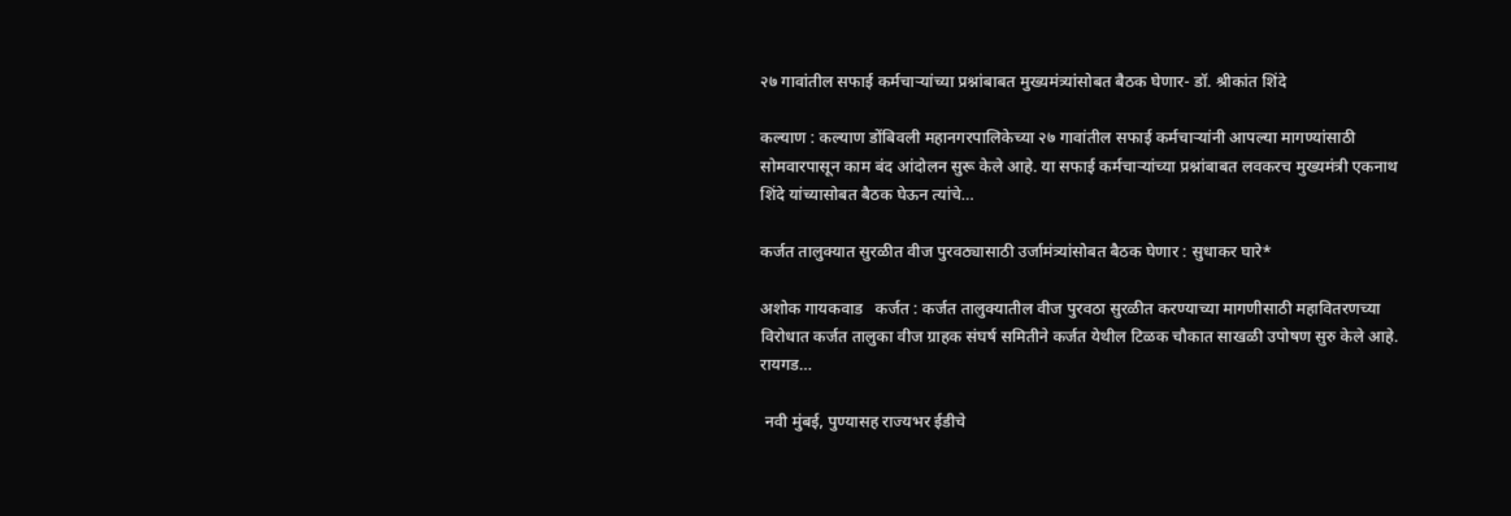२७ गावांतील सफाई कर्मचाऱ्यांच्या प्रश्नांबाबत मुख्यमंत्र्यांसोबत बैठक घेणार- डॉ. श्रीकांत शिंदे

कल्याण : कल्याण डोंबिवली महानगरपालिकेच्या २७ गावांतील सफाई कर्मचाऱ्यांनी आपल्या मागण्यांसाठी सोमवारपासून काम बंद आंदोलन सुरू केले आहे. या सफाई कर्मचाऱ्यांच्या प्रश्नांबाबत लवकरच मुख्यमंत्री एकनाथ शिंदे यांच्यासोबत बैठक घेऊन त्यांचे…

कर्जत तालुक्यात सुरळीत वीज पुरवठ्यासाठी उर्जामंत्र्यांसोबत बैठक घेणार : सुधाकर घारे*

अशोक गायकवाड   कर्जत : कर्जत तालुक्यातील वीज पुरवठा सुरळीत करण्याच्या मागणीसाठी महावितरणच्या विरोधात कर्जत तालुका वीज ग्राहक संघर्ष समितीने कर्जत येथील टिळक चौकात साखळी उपोषण सुरु केले आहे. रायगड…

 नवी मुंबई, पुण्यासह राज्यभर ईडीचे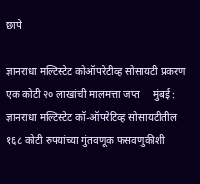छापे

ज्ञानराधा मल्टिस्टेट कोऑपरेटीव्ह सोसायटी प्रकरण एक कोटी २० लाखांची मालमत्ता जप्त     मुंबई : ज्ञानराधा मल्टिस्टेट कॉ-ऑपरेटिव्ह सोसायटीतील १६८ कोटी रुपयांच्या गुंतवणूक फसवणुकीशी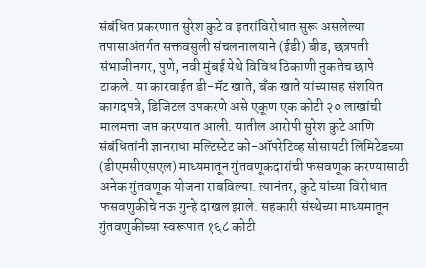संबंधित प्रकरणात सुरेश कुटे व इतरांविरोधात सुरू असलेल्या तपासाअंतर्गत सक्तवसुली संचलनालयाने (ईडी) बीड, छत्रपती संभाजीनगर, पुणे, नवी मुंबई येथे विविध ठिकाणी नुकतेच छापे टाकले. या कारवाईत डी-मॅट खाते, बँक खाते यांच्यासह संशयित कागदपत्रे, डिजिटल उपकरणे असे एकूण एक कोटी २० लाखांची मालमत्ता जप्त करण्यात आली. यातील आरोपी सुरेश कुटे आणि संबंधितांनी ज्ञानराधा मल्टिस्टेट को-ऑपरेटिव्ह सोसायटी लिमिटेडच्या (डीएमसीएसएल) माध्यमातून गुंतवणूकदारांची फसवणूक करण्यासाठी अनेक गुंतवणूक योजना राबविल्या. त्यानंतर, कुटे यांच्या विरोधात फसवणुकीचे नऊ गुन्हे दाखल झाले. सहकारी संस्थेच्या माध्यमातून गुंतवणुकीच्या स्वरूपात १६८ कोटी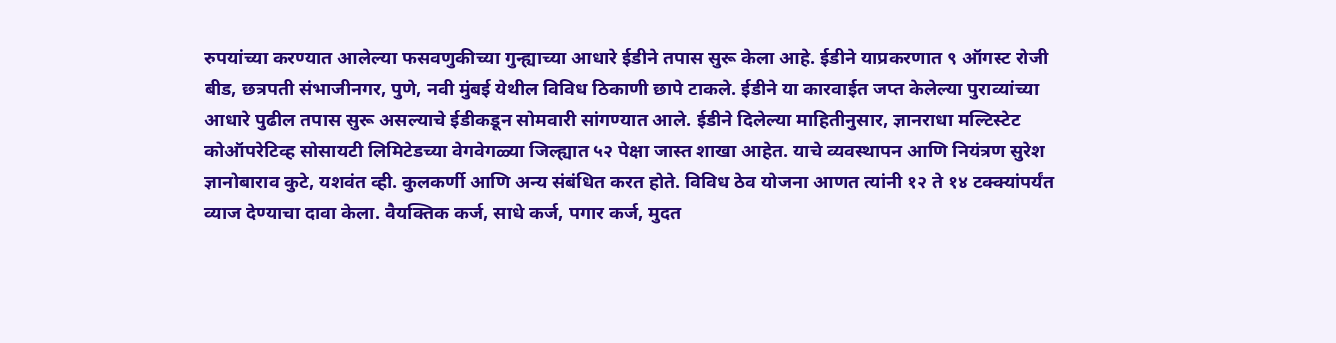रुपयांच्या करण्यात आलेल्या फसवणुकीच्या गुन्ह्याच्या आधारे ईडीने तपास सुरू केला आहे. ईडीने याप्रकरणात ९ ऑगस्ट रोजी बीड, छत्रपती संभाजीनगर, पुणे, नवी मुंबई येथील विविध ठिकाणी छापे टाकले. ईडीने या कारवाईत जप्त केलेल्या पुराव्यांच्या आधारे पुढील तपास सुरू असल्याचे ईडीकडून सोमवारी सांगण्यात आले. ईडीने दिलेल्या माहितीनुसार, ज्ञानराधा मल्टिस्टेट कोऑपरेटिव्ह सोसायटी लिमिटेडच्या वेगवेगळ्या जिल्ह्यात ५२ पेक्षा जास्त शाखा आहेत. याचे व्यवस्थापन आणि नियंत्रण सुरेश ज्ञानोबाराव कुटे, यशवंत व्ही. कुलकर्णी आणि अन्य संबंधित करत होते. विविध ठेव योजना आणत त्यांनी १२ ते १४ टक्क्यांपर्यंत व्याज देण्याचा दावा केला. वैयक्तिक कर्ज, साधे कर्ज, पगार कर्ज, मुदत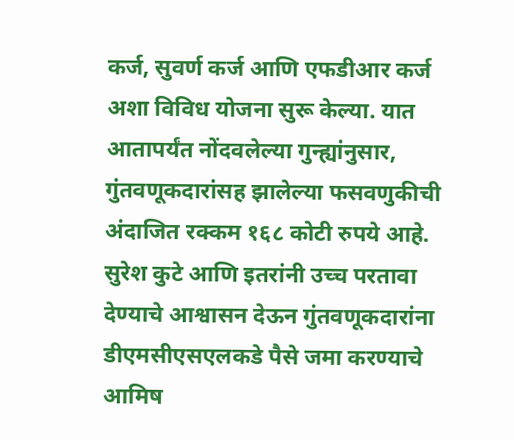कर्ज, सुवर्ण कर्ज आणि एफडीआर कर्ज अशा विविध योजना सुरू केल्या. यात आतापर्यंत नोंदवलेल्या गुन्ह्यांनुसार, गुंतवणूकदारांसह झालेल्या फसवणुकीची अंदाजित रक्कम १६८ कोटी रुपये आहे. सुरेश कुटे आणि इतरांनी उच्च परतावा देण्याचे आश्वासन देऊन गुंतवणूकदारांना डीएमसीएसएलकडे पैसे जमा करण्याचे आमिष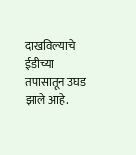दाखविल्याचे ईडीच्या तपासातून उघड झाले आहे.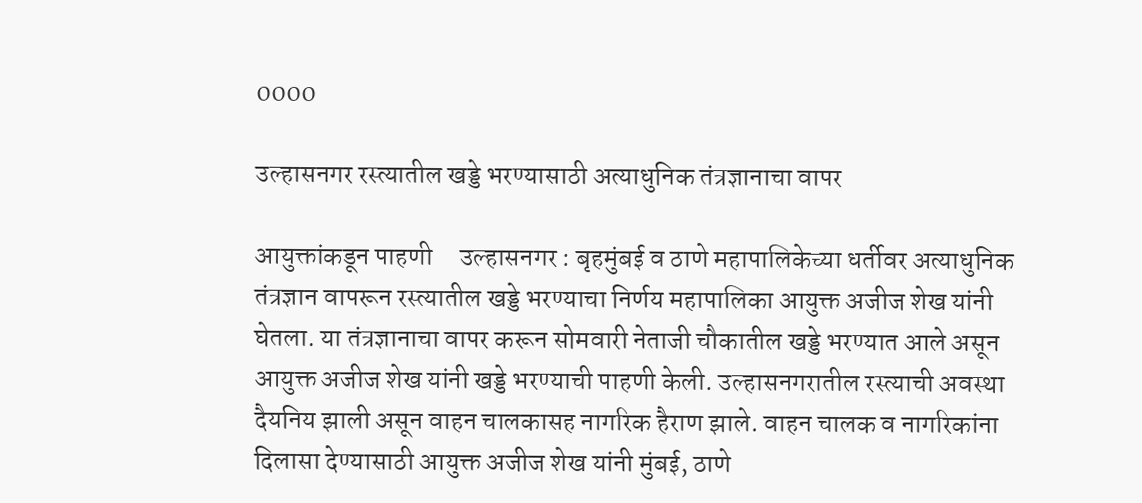0000

उल्हासनगर रस्त्यातील खड्डे भरण्यासाठी अत्याधुनिक तंत्रज्ञानाचा वापर

आयुक्तांकडून पाहणी     उल्हासनगर : बृहमुंबई व ठाणे महापालिकेच्या धर्तीवर अत्याधुनिक तंत्रज्ञान वापरून रस्त्यातील खड्डे भरण्याचा निर्णय महापालिका आयुक्त अजीज शेख यांनी घेतला. या तंत्रज्ञानाचा वापर करून सोमवारी नेताजी चौकातील खड्डे भरण्यात आले असून आयुक्त अजीज शेख यांनी खड्डे भरण्याची पाहणी केली. उल्हासनगरातील रस्त्याची अवस्था दैयनिय झाली असून वाहन चालकासह नागरिक हैराण झाले. वाहन चालक व नागरिकांना दिलासा देण्यासाठी आयुक्त अजीज शेख यांनी मुंबई, ठाणे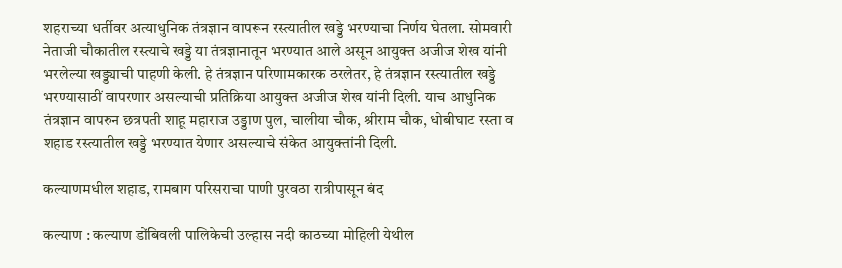शहराच्या धर्तीवर अत्याधुनिक तंत्रज्ञान वापरून रस्त्यातील खड्डे भरण्याचा निर्णय घेतला. सोमवारी नेताजी चौकातील रस्त्याचे खड्डे या तंत्रज्ञानातून भरण्यात आले असून आयुक्त अजीज शेख यांनी भरलेल्या खड्ड्याची पाहणी केली. हे तंत्रज्ञान परिणामकारक ठरलेतर, हे तंत्रज्ञान रस्त्यातील खड्डे भरण्यासाठीं वापरणार असल्याची प्रतिक्रिया आयुक्त अजीज शेख यांनी दिली. याच आधुनिक तंत्रज्ञान वापरुन छत्रपती शाहू महाराज उड्डाण पुल, चालीया चौक, श्रीराम चौक, धोबीघाट रस्ता व शहाड रस्त्यातील खड्डे भरण्यात येणार असल्याचे संकेत आयुक्तांनी दिली.

कल्याणमधील शहाड, रामबाग परिसराचा पाणी पुरवठा रात्रीपासून बंद

कल्याण : कल्याण डोंबिवली पालिकेची उल्हास नदी काठच्या मोहिली येथील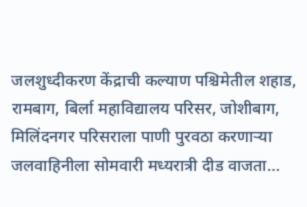जलशुध्दीकरण केंद्राची कल्याण पश्चिमेतील शहाड, रामबाग, बिर्ला महाविद्यालय परिसर, जोशीबाग, मिलिंदनगर परिसराला पाणी पुरवठा करणाऱ्या जलवाहिनीला सोमवारी मध्यरात्री दीड वाजता…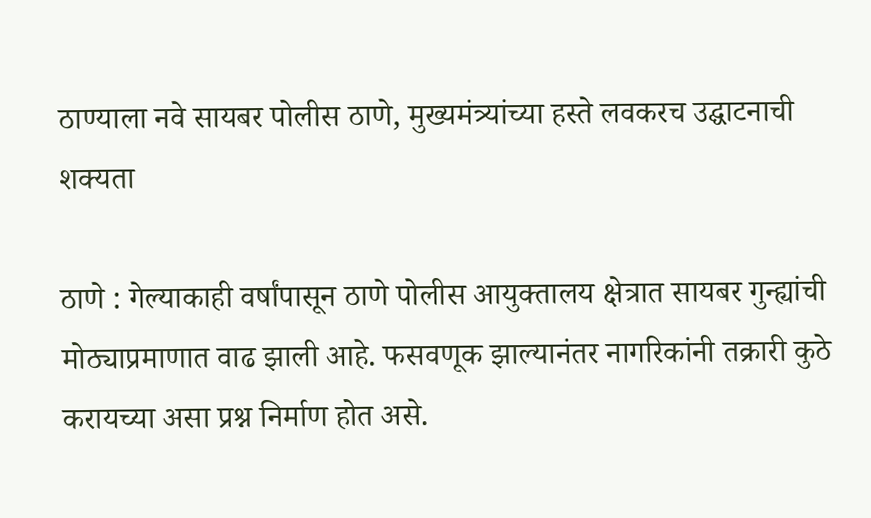ठाण्याला नवे सायबर पोलीस ठाणे, मुख्यमंत्र्यांच्या हस्ते लवकरच उद्घाटनाची शक्यता

ठाणे : गेल्याकाही वर्षांपासून ठाणे पोलीस आयुक्तालय क्षेत्रात सायबर गुन्ह्यांची मोठ्याप्रमाणात वाढ झाली आहे. फसवणूक झाल्यानंतर नागरिकांनी तक्रारी कुठे करायच्या असा प्रश्न निर्माण होत असे.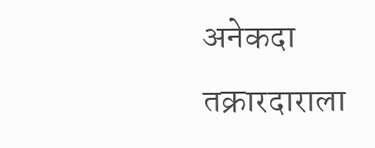अनेकदा तक्रारदाराला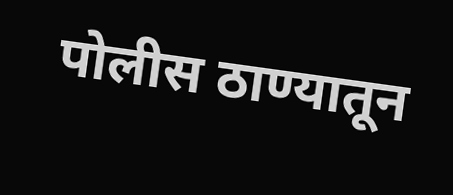पोलीस ठाण्यातून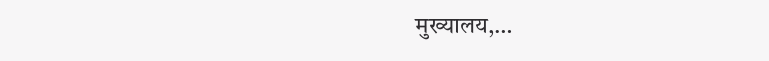मुख्यालय,…